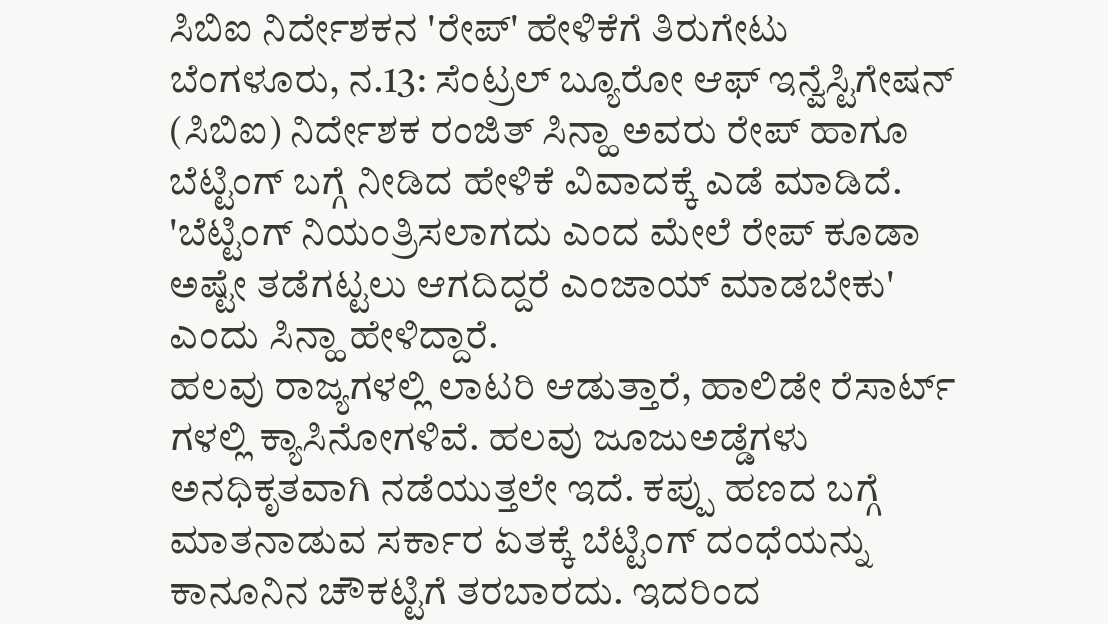ಸಿಬಿಐ ನಿರ್ದೇಶಕನ 'ರೇಪ್' ಹೇಳಿಕೆಗೆ ತಿರುಗೇಟು
ಬೆಂಗಳೂರು, ನ.13: ಸೆಂಟ್ರಲ್ ಬ್ಯೂರೋ ಆಫ್ ಇನ್ವೆಸ್ಟಿಗೇಷನ್ (ಸಿಬಿಐ) ನಿರ್ದೇಶಕ ರಂಜಿತ್ ಸಿನ್ಹಾ ಅವರು ರೇಪ್ ಹಾಗೂ ಬೆಟ್ಟಿಂಗ್ ಬಗ್ಗೆ ನೀಡಿದ ಹೇಳಿಕೆ ವಿವಾದಕ್ಕೆ ಎಡೆ ಮಾಡಿದೆ. 'ಬೆಟ್ಟಿಂಗ್ ನಿಯಂತ್ರಿಸಲಾಗದು ಎಂದ ಮೇಲೆ ರೇಪ್ ಕೂಡಾ ಅಷ್ಟೇ ತಡೆಗಟ್ಟಲು ಆಗದಿದ್ದರೆ ಎಂಜಾಯ್ ಮಾಡಬೇಕು' ಎಂದು ಸಿನ್ಹಾ ಹೇಳಿದ್ದಾರೆ.
ಹಲವು ರಾಜ್ಯಗಳಲ್ಲಿ ಲಾಟರಿ ಆಡುತ್ತಾರೆ, ಹಾಲಿಡೇ ರೆಸಾರ್ಟ್ ಗಳಲ್ಲಿ ಕ್ಯಾಸಿನೋಗಳಿವೆ. ಹಲವು ಜೂಜುಅಡ್ಡೆಗಳು ಅನಧಿಕೃತವಾಗಿ ನಡೆಯುತ್ತಲೇ ಇದೆ. ಕಪ್ಪು ಹಣದ ಬಗ್ಗೆ ಮಾತನಾಡುವ ಸರ್ಕಾರ ಏತಕ್ಕೆ ಬೆಟ್ಟಿಂಗ್ ದಂಧೆಯನ್ನು ಕಾನೂನಿನ ಚೌಕಟ್ಟಿಗೆ ತರಬಾರದು. ಇದರಿಂದ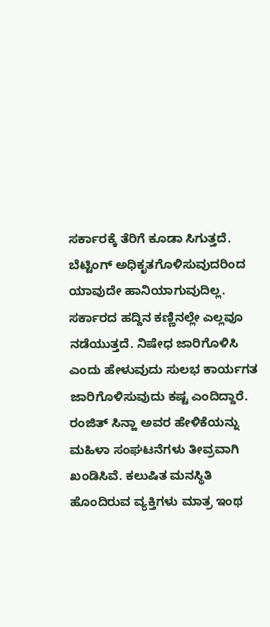ಸರ್ಕಾರಕ್ಕೆ ತೆರಿಗೆ ಕೂಡಾ ಸಿಗುತ್ತದೆ. ಬೆಟ್ಟಿಂಗ್ ಅಧಿಕೃತಗೊಳಿಸುವುದರಿಂದ ಯಾವುದೇ ಹಾನಿಯಾಗುವುದಿಲ್ಲ. ಸರ್ಕಾರದ ಹದ್ದಿನ ಕಣ್ಣಿನಲ್ಲೇ ಎಲ್ಲವೂ ನಡೆಯುತ್ತದೆ. ನಿಷೇಧ ಜಾರಿಗೊಳಿಸಿ ಎಂದು ಹೇಳುವುದು ಸುಲಭ ಕಾರ್ಯಗತ ಜಾರಿಗೊಳಿಸುವುದು ಕಷ್ಟ ಎಂದಿದ್ದಾರೆ.
ರಂಜಿತ್ ಸಿನ್ಹಾ ಅವರ ಹೇಳಿಕೆಯನ್ನು ಮಹಿಳಾ ಸಂಘಟನೆಗಳು ತೀವ್ರವಾಗಿ ಖಂಡಿಸಿವೆ. ಕಲುಷಿತ ಮನಸ್ಥಿತಿ ಹೊಂದಿರುವ ವ್ಯಕ್ತಿಗಳು ಮಾತ್ರ ಇಂಥ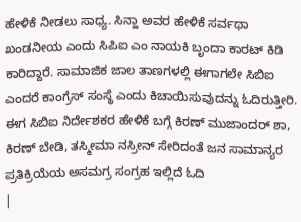ಹೇಳಿಕೆ ನೀಡಲು ಸಾಧ್ಯ. ಸಿನ್ಹಾ ಅವರ ಹೇಳಿಕೆ ಸರ್ವಥಾ ಖಂಡನೀಯ ಎಂದು ಸಿಪಿಐ ಎಂ ನಾಯಕಿ ಬೃಂದಾ ಕಾರಟ್ ಕಿಡಿ ಕಾರಿದ್ದಾರೆ. ಸಾಮಾಜಿಕ ಜಾಲ ತಾಣಗಳಲ್ಲಿ ಈಗಾಗಲೇ ಸಿಬಿಐ ಎಂದರೆ ಕಾಂಗ್ರೆಸ್ ಸಂಸ್ಥೆ ಎಂದು ಕಿಚಾಯಿಸುವುದನ್ನು ಓದಿರುತ್ತೀರಿ. ಈಗ ಸಿಬಿಐ ನಿರ್ದೇಶಕರ ಹೇಳಿಕೆ ಬಗ್ಗೆ ಕಿರಣ್ ಮುಜಾಂದರ್ ಶಾ, ಕಿರಣ್ ಬೇಡಿ, ತಸ್ಮೀಮಾ ನಸ್ರೀನ್ ಸೇರಿದಂತೆ ಜನ ಸಾಮಾನ್ಯರ ಪ್ರತಿಕ್ರಿಯೆಯ ಅಸಮಗ್ರ ಸಂಗ್ರಹ ಇಲ್ಲಿದೆ ಓದಿ
|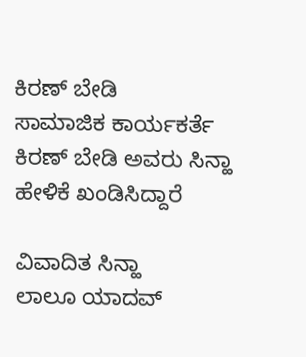ಕಿರಣ್ ಬೇಡಿ
ಸಾಮಾಜಿಕ ಕಾರ್ಯಕರ್ತೆ ಕಿರಣ್ ಬೇಡಿ ಅವರು ಸಿನ್ಹಾ ಹೇಳಿಕೆ ಖಂಡಿಸಿದ್ದಾರೆ

ವಿವಾದಿತ ಸಿನ್ಹಾ
ಲಾಲೂ ಯಾದವ್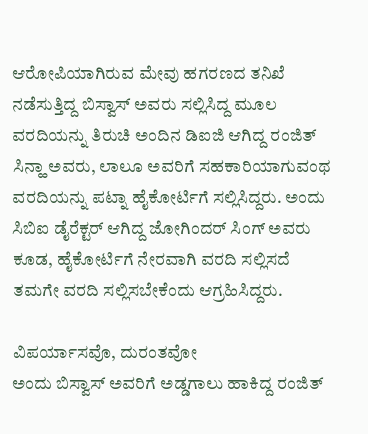ಆರೋಪಿಯಾಗಿರುವ ಮೇವು ಹಗರಣದ ತನಿಖೆ ನಡೆಸುತ್ತಿದ್ದ ಬಿಸ್ವಾಸ್ ಅವರು ಸಲ್ಲಿಸಿದ್ದ ಮೂಲ ವರದಿಯನ್ನು ತಿರುಚಿ ಅಂದಿನ ಡಿಐಜಿ ಆಗಿದ್ದ ರಂಜಿತ್ ಸಿನ್ಹಾ ಅವರು, ಲಾಲೂ ಅವರಿಗೆ ಸಹಕಾರಿಯಾಗುವಂಥ ವರದಿಯನ್ನು ಪಟ್ನಾ ಹೈಕೋರ್ಟಿಗೆ ಸಲ್ಲಿಸಿದ್ದರು. ಅಂದು ಸಿಬಿಐ ಡೈರೆಕ್ಟರ್ ಆಗಿದ್ದ ಜೋಗಿಂದರ್ ಸಿಂಗ್ ಅವರು ಕೂಡ, ಹೈಕೋರ್ಟಿಗೆ ನೇರವಾಗಿ ವರದಿ ಸಲ್ಲಿಸದೆ ತಮಗೇ ವರದಿ ಸಲ್ಲಿಸಬೇಕೆಂದು ಆಗ್ರಹಿಸಿದ್ದರು.

ವಿಪರ್ಯಾಸವೊ, ದುರಂತವೋ
ಅಂದು ಬಿಸ್ವಾಸ್ ಅವರಿಗೆ ಅಡ್ಡಗಾಲು ಹಾಕಿದ್ದ ರಂಜಿತ್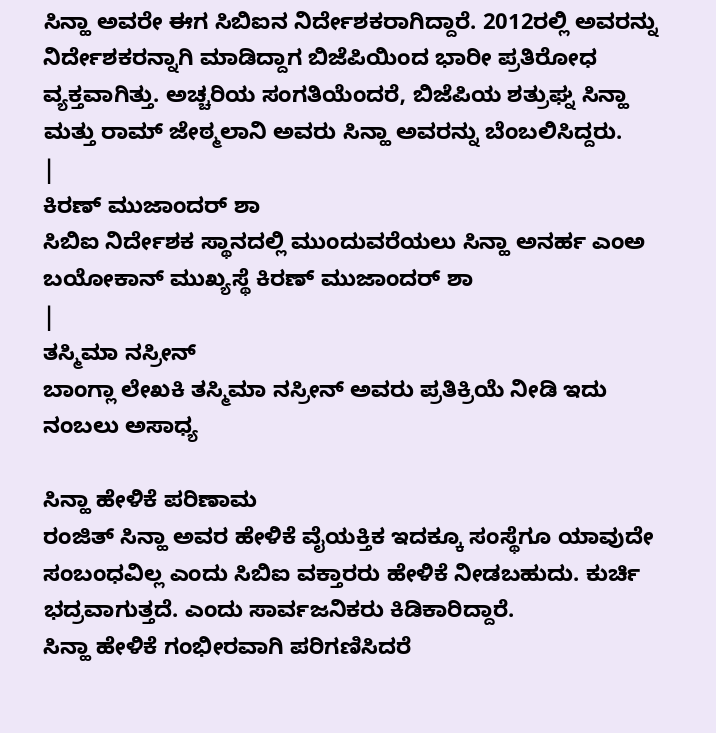ಸಿನ್ಹಾ ಅವರೇ ಈಗ ಸಿಬಿಐನ ನಿರ್ದೇಶಕರಾಗಿದ್ದಾರೆ. 2012ರಲ್ಲಿ ಅವರನ್ನು ನಿರ್ದೇಶಕರನ್ನಾಗಿ ಮಾಡಿದ್ದಾಗ ಬಿಜೆಪಿಯಿಂದ ಭಾರೀ ಪ್ರತಿರೋಧ ವ್ಯಕ್ತವಾಗಿತ್ತು. ಅಚ್ಚರಿಯ ಸಂಗತಿಯೆಂದರೆ, ಬಿಜೆಪಿಯ ಶತ್ರುಘ್ನ ಸಿನ್ಹಾ ಮತ್ತು ರಾಮ್ ಜೇಠ್ಮಲಾನಿ ಅವರು ಸಿನ್ಹಾ ಅವರನ್ನು ಬೆಂಬಲಿಸಿದ್ದರು.
|
ಕಿರಣ್ ಮುಜಾಂದರ್ ಶಾ
ಸಿಬಿಐ ನಿರ್ದೇಶಕ ಸ್ಥಾನದಲ್ಲಿ ಮುಂದುವರೆಯಲು ಸಿನ್ಹಾ ಅನರ್ಹ ಎಂಅ ಬಯೋಕಾನ್ ಮುಖ್ಯಸ್ಥೆ ಕಿರಣ್ ಮುಜಾಂದರ್ ಶಾ
|
ತಸ್ಮಿಮಾ ನಸ್ರೀನ್
ಬಾಂಗ್ಲಾ ಲೇಖಕಿ ತಸ್ಮಿಮಾ ನಸ್ರೀನ್ ಅವರು ಪ್ರತಿಕ್ರಿಯೆ ನೀಡಿ ಇದು ನಂಬಲು ಅಸಾಧ್ಯ

ಸಿನ್ಹಾ ಹೇಳಿಕೆ ಪರಿಣಾಮ
ರಂಜಿತ್ ಸಿನ್ಹಾ ಅವರ ಹೇಳಿಕೆ ವೈಯಕ್ತಿಕ ಇದಕ್ಕೂ ಸಂಸ್ಥೆಗೂ ಯಾವುದೇ ಸಂಬಂಧವಿಲ್ಲ ಎಂದು ಸಿಬಿಐ ವಕ್ತಾರರು ಹೇಳಿಕೆ ನೀಡಬಹುದು. ಕುರ್ಚಿ ಭದ್ರವಾಗುತ್ತದೆ. ಎಂದು ಸಾರ್ವಜನಿಕರು ಕಿಡಿಕಾರಿದ್ದಾರೆ.
ಸಿನ್ಹಾ ಹೇಳಿಕೆ ಗಂಭೀರವಾಗಿ ಪರಿಗಣಿಸಿದರೆ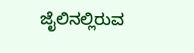ಜೈಲಿನಲ್ಲಿರುವ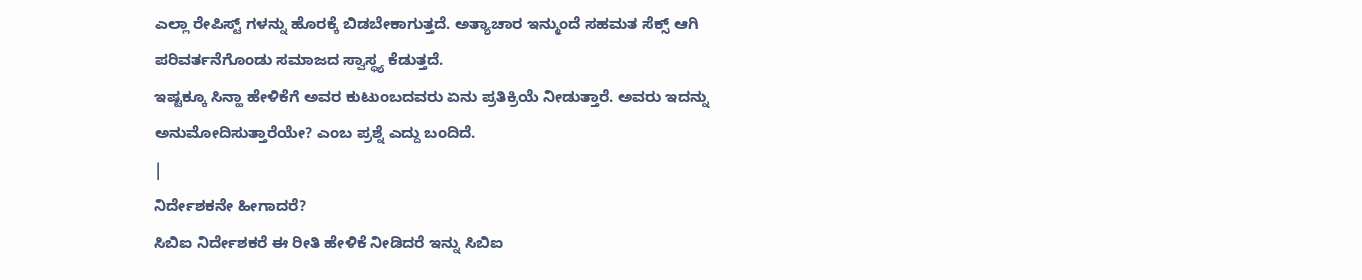ಎಲ್ಲಾ ರೇಪಿಸ್ಟ್ ಗಳನ್ನು ಹೊರಕ್ಕೆ ಬಿಡಬೇಕಾಗುತ್ತದೆ. ಅತ್ಯಾಚಾರ ಇನ್ಮುಂದೆ ಸಹಮತ ಸೆಕ್ಸ್ ಆಗಿ ಪರಿವರ್ತನೆಗೊಂಡು ಸಮಾಜದ ಸ್ವಾಸ್ಥ್ಯ ಕೆಡುತ್ತದೆ.
ಇಷ್ಟಕ್ಕೂ ಸಿನ್ಹಾ ಹೇಳಿಕೆಗೆ ಅವರ ಕುಟುಂಬದವರು ಏನು ಪ್ರತಿಕ್ರಿಯೆ ನೀಡುತ್ತಾರೆ. ಅವರು ಇದನ್ನು ಅನುಮೋದಿಸುತ್ತಾರೆಯೇ? ಎಂಬ ಪ್ರಶ್ನೆ ಎದ್ದು ಬಂದಿದೆ.
|
ನಿರ್ದೇಶಕನೇ ಹೀಗಾದರೆ?
ಸಿಬಿಐ ನಿರ್ದೇಶಕರೆ ಈ ರೀತಿ ಹೇಳಿಕೆ ನೀಡಿದರೆ ಇನ್ನು ಸಿಬಿಐ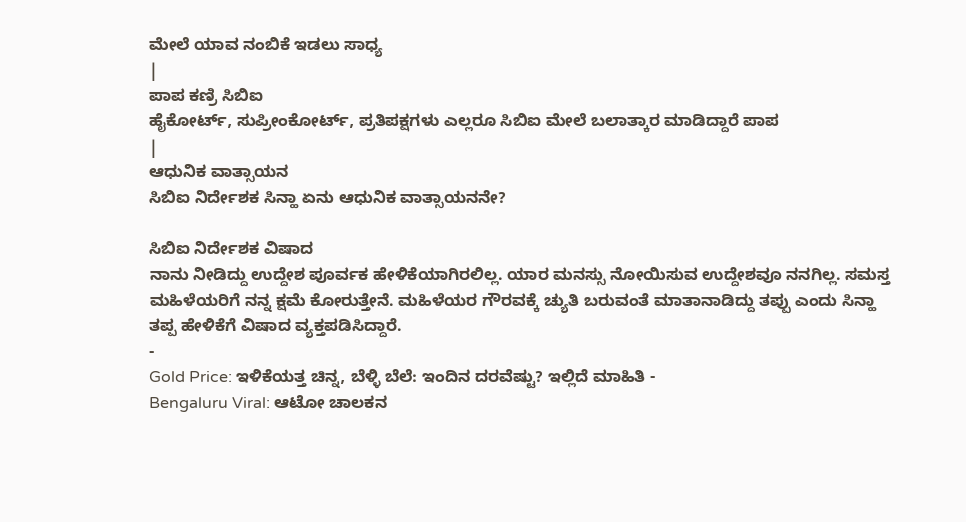ಮೇಲೆ ಯಾವ ನಂಬಿಕೆ ಇಡಲು ಸಾಧ್ಯ
|
ಪಾಪ ಕಣ್ರಿ ಸಿಬಿಐ
ಹೈಕೋರ್ಟ್, ಸುಪ್ರೀಂಕೋರ್ಟ್, ಪ್ರತಿಪಕ್ಷಗಳು ಎಲ್ಲರೂ ಸಿಬಿಐ ಮೇಲೆ ಬಲಾತ್ಕಾರ ಮಾಡಿದ್ದಾರೆ ಪಾಪ
|
ಆಧುನಿಕ ವಾತ್ಸಾಯನ
ಸಿಬಿಐ ನಿರ್ದೇಶಕ ಸಿನ್ಹಾ ಏನು ಆಧುನಿಕ ವಾತ್ಸಾಯನನೇ?

ಸಿಬಿಐ ನಿರ್ದೇಶಕ ವಿಷಾದ
ನಾನು ನೀಡಿದ್ದು ಉದ್ದೇಶ ಪೂರ್ವಕ ಹೇಳಿಕೆಯಾಗಿರಲಿಲ್ಲ. ಯಾರ ಮನಸ್ಸು ನೋಯಿಸುವ ಉದ್ದೇಶವೂ ನನಗಿಲ್ಲ. ಸಮಸ್ತ ಮಹಿಳೆಯರಿಗೆ ನನ್ನ ಕ್ಷಮೆ ಕೋರುತ್ತೇನೆ. ಮಹಿಳೆಯರ ಗೌರವಕ್ಕೆ ಚ್ಯುತಿ ಬರುವಂತೆ ಮಾತಾನಾಡಿದ್ದು ತಪ್ಪು ಎಂದು ಸಿನ್ಹಾ ತಪ್ಪ ಹೇಳಿಕೆಗೆ ವಿಷಾದ ವ್ಯಕ್ತಪಡಿಸಿದ್ದಾರೆ.
-
Gold Price: ಇಳಿಕೆಯತ್ತ ಚಿನ್ನ, ಬೆಳ್ಳಿ ಬೆಲೆ: ಇಂದಿನ ದರವೆಷ್ಟು? ಇಲ್ಲಿದೆ ಮಾಹಿತಿ -
Bengaluru Viral: ಆಟೋ ಚಾಲಕನ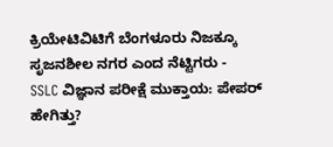ಕ್ರಿಯೇಟಿವಿಟಿಗೆ ಬೆಂಗಳೂರು ನಿಜಕ್ಕೂ ಸೃಜನಶೀಲ ನಗರ ಎಂದ ನೆಟ್ಟಿಗರು -
SSLC ವಿಜ್ಞಾನ ಪರೀಕ್ಷೆ ಮುಕ್ತಾಯ: ಪೇಪರ್ ಹೇಗಿತ್ತು?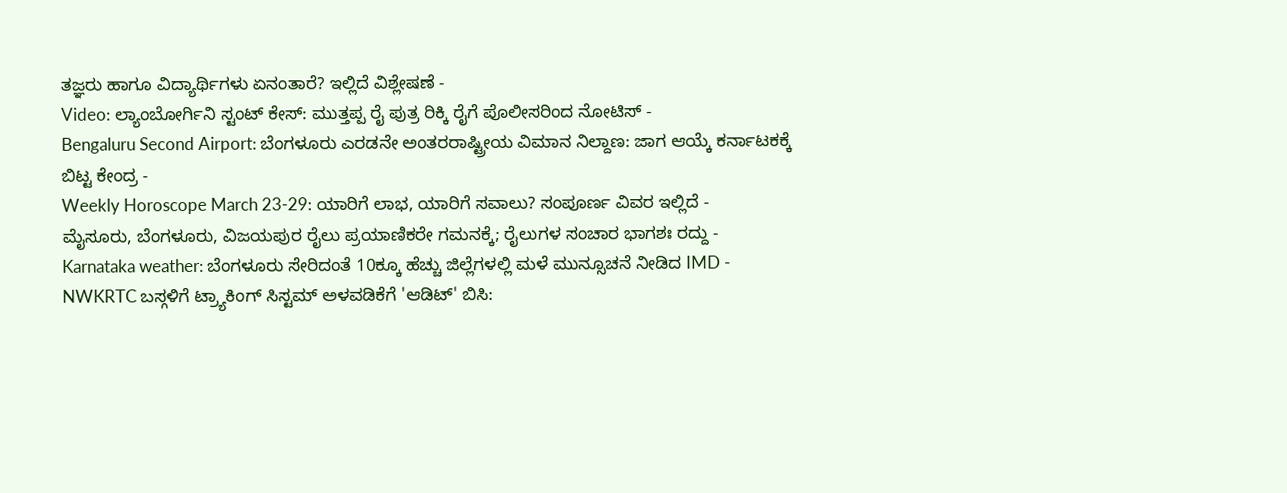ತಜ್ಞರು ಹಾಗೂ ವಿದ್ಯಾರ್ಥಿಗಳು ಏನಂತಾರೆ? ಇಲ್ಲಿದೆ ವಿಶ್ಲೇಷಣೆ -
Video: ಲ್ಯಾಂಬೋರ್ಗಿನಿ ಸ್ಟಂಟ್ ಕೇಸ್: ಮುತ್ತಪ್ಪ ರೈ ಪುತ್ರ ರಿಕ್ಕಿ ರೈಗೆ ಪೊಲೀಸರಿಂದ ನೋಟಿಸ್ -
Bengaluru Second Airport: ಬೆಂಗಳೂರು ಎರಡನೇ ಅಂತರರಾಷ್ಟ್ರೀಯ ವಿಮಾನ ನಿಲ್ದಾಣ: ಜಾಗ ಆಯ್ಕೆ ಕರ್ನಾಟಕಕ್ಕೆ ಬಿಟ್ಟ ಕೇಂದ್ರ -
Weekly Horoscope March 23-29: ಯಾರಿಗೆ ಲಾಭ, ಯಾರಿಗೆ ಸವಾಲು? ಸಂಪೂರ್ಣ ವಿವರ ಇಲ್ಲಿದೆ -
ಮೈಸೂರು, ಬೆಂಗಳೂರು, ವಿಜಯಪುರ ರೈಲು ಪ್ರಯಾಣಿಕರೇ ಗಮನಕ್ಕೆ; ರೈಲುಗಳ ಸಂಚಾರ ಭಾಗಶಃ ರದ್ದು -
Karnataka weather: ಬೆಂಗಳೂರು ಸೇರಿದಂತೆ 10ಕ್ಕೂ ಹೆಚ್ಚು ಜಿಲ್ಲೆಗಳಲ್ಲಿ ಮಳೆ ಮುನ್ಸೂಚನೆ ನೀಡಿದ IMD -
NWKRTC ಬಸ್ಗಳಿಗೆ ಟ್ರ್ಯಾಕಿಂಗ್ ಸಿಸ್ಟಮ್ ಅಳವಡಿಕೆಗೆ 'ಆಡಿಟ್' ಬಿಸಿ: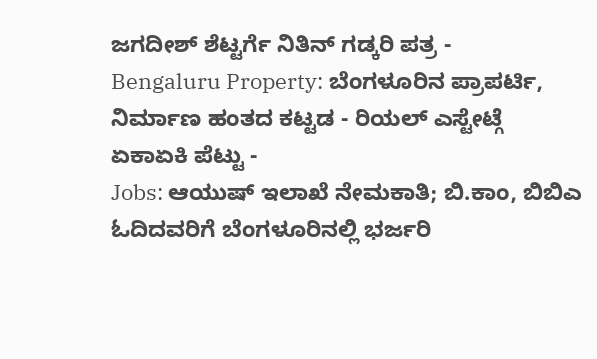ಜಗದೀಶ್ ಶೆಟ್ಟರ್ಗೆ ನಿತಿನ್ ಗಡ್ಕರಿ ಪತ್ರ -
Bengaluru Property: ಬೆಂಗಳೂರಿನ ಪ್ರಾಪರ್ಟಿ, ನಿರ್ಮಾಣ ಹಂತದ ಕಟ್ಟಡ - ರಿಯಲ್ ಎಸ್ಟೇಟ್ಗೆ ಏಕಾಏಕಿ ಪೆಟ್ಟು -
Jobs: ಆಯುಷ್ ಇಲಾಖೆ ನೇಮಕಾತಿ; ಬಿ.ಕಾಂ, ಬಿಬಿಎ ಓದಿದವರಿಗೆ ಬೆಂಗಳೂರಿನಲ್ಲಿ ಭರ್ಜರಿ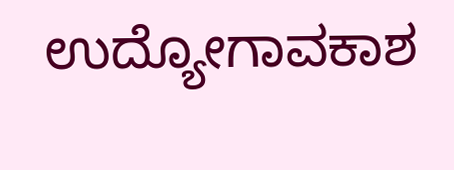ಉದ್ಯೋಗಾವಕಾಶ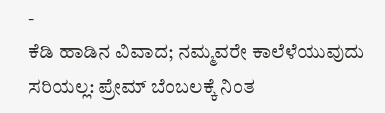-
ಕೆಡಿ ಹಾಡಿನ ವಿವಾದ; ನಮ್ಮವರೇ ಕಾಲೆಳೆಯುವುದು ಸರಿಯಲ್ಲ: ಪ್ರೇಮ್ ಬೆಂಬಲಕ್ಕೆ ನಿಂತ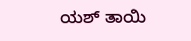ಯಶ್ ತಾಯಿ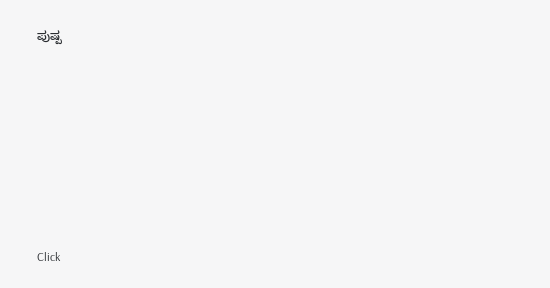ಪುಷ್ಪ












Click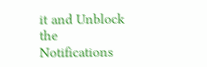it and Unblock the Notifications